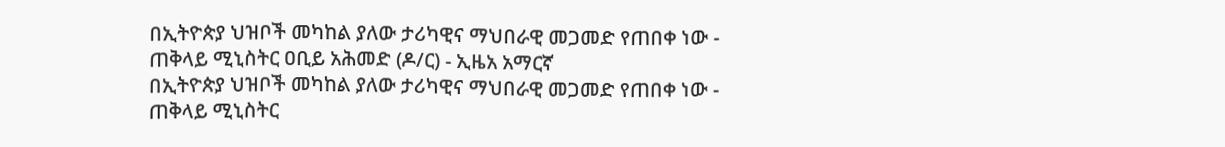በኢትዮጵያ ህዝቦች መካከል ያለው ታሪካዊና ማህበራዊ መጋመድ የጠበቀ ነው - ጠቅላይ ሚኒስትር ዐቢይ አሕመድ (ዶ/ር) - ኢዜአ አማርኛ
በኢትዮጵያ ህዝቦች መካከል ያለው ታሪካዊና ማህበራዊ መጋመድ የጠበቀ ነው - ጠቅላይ ሚኒስትር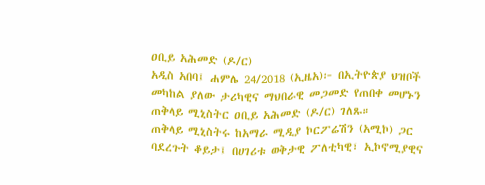ዐቢይ አሕመድ (ዶ/ር)
አዲስ አበባ፤ ሐምሌ 24/2018 (ኢዜአ)፦ በኢትዮጵያ ህዝቦች መካከል ያለው ታሪካዊና ማህበራዊ መጋመድ የጠበቀ መሆኑን ጠቅላይ ሚኒስትር ዐቢይ አሕመድ (ዶ/ር) ገለጹ።
ጠቅላይ ሚኒስትሩ ከአማራ ሚዲያ ኮርፖሬሽን (አሚኮ) ጋር ባደረጉት ቆይታ፤ በሀገሪቱ ወቅታዊ ፖለቲካዊ፣ ኢኮኖሚያዊና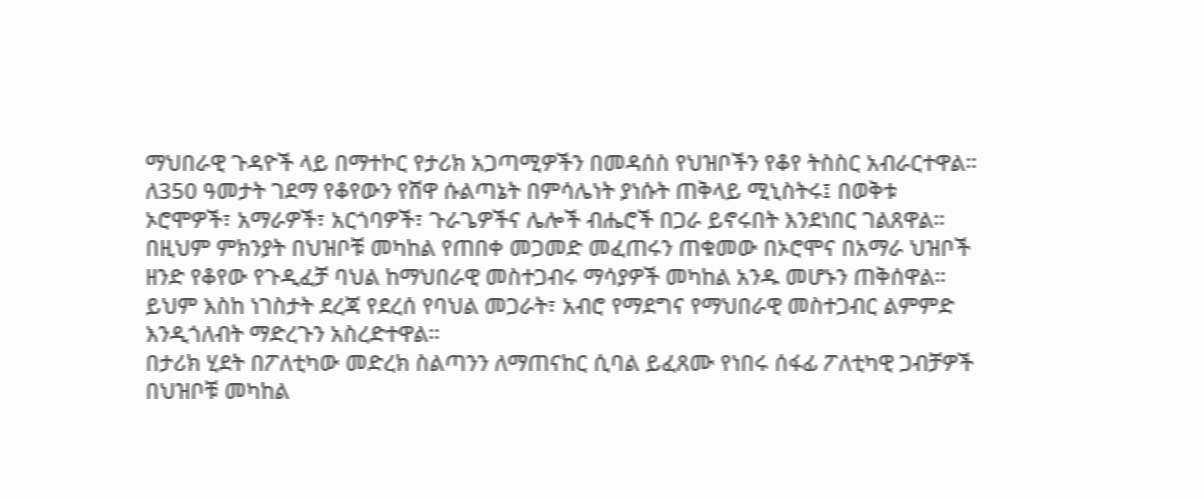ማህበራዊ ጉዳዮች ላይ በማተኮር የታሪክ አጋጣሚዎችን በመዳሰስ የህዝቦችን የቆየ ትስስር አብራርተዋል።
ለ350 ዓመታት ገደማ የቆየውን የሸዋ ሱልጣኔት በምሳሌነት ያነሱት ጠቅላይ ሚኒስትሩ፤ በወቅቱ ኦሮሞዎች፣ አማራዎች፣ አርጎባዎች፣ ጉራጌዎችና ሌሎች ብሔሮች በጋራ ይኖሩበት እንደነበር ገልጸዋል።
በዚህም ምክንያት በህዝቦቹ መካከል የጠበቀ መጋመድ መፈጠሩን ጠቁመው በኦሮሞና በአማራ ህዝቦች ዘንድ የቆየው የጉዲፈቻ ባህል ከማህበራዊ መስተጋብሩ ማሳያዎች መካከል አንዱ መሆኑን ጠቅሰዋል።
ይህም እስከ ነገስታት ደረጃ የደረሰ የባህል መጋራት፣ አብሮ የማደግና የማህበራዊ መስተጋብር ልምምድ እንዲጎለብት ማድረጉን አስረድተዋል።
በታሪክ ሂደት በፖለቲካው መድረክ ስልጣንን ለማጠናከር ሲባል ይፈጸሙ የነበሩ ሰፋፊ ፖለቲካዊ ጋብቻዎች በህዝቦቹ መካከል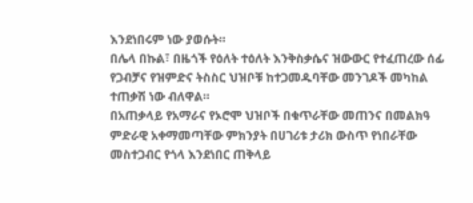እንደነበሩም ነው ያወሱት።
በሌላ በኩል፣ በዜጎች የዕለት ተዕለት እንቅስቃሴና ዝውውር የተፈጠረው ሰፊ የጋብቻና የዝምድና ትስስር ህዝቦቹ ከተጋመዱባቸው መንገዶች መካከል ተጠቃሽ ነው ብለዋል።
በአጠቃላይ የአማራና የኦሮሞ ህዝቦች በቁጥራቸው መጠንና በመልክዓ ምድራዊ አቀማመጣቸው ምክንያት በሀገሪቱ ታሪክ ውስጥ የነበራቸው መስተጋብር የጎላ እንደነበር ጠቅላይ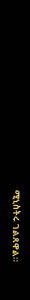ሚኒስትሩ ገልጸዋል።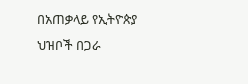በአጠቃላይ የኢትዮጵያ ህዝቦች በጋራ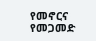የመኖርና የመጋመድ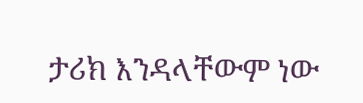ታሪክ እንዳላቸውም ነው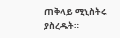ጠቅላይ ሚኒስትሩ ያስረዱት።